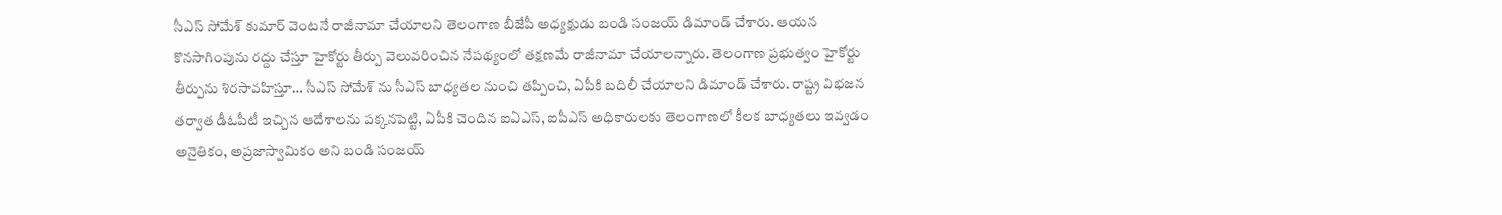సీఎస్ సోమేశ్ కుమార్ వెంటనే రాజీనామా చేయాలని తెలంగాణ బీజేపీ అధ్యక్షుడు బండి సంజయ్ డిమాండ్ చేశారు. ఆయన కొనసాగింపును రద్దు చేస్తూ హైకోర్టు తీర్పు వెలువరించిన నేపథ్యంలో తక్షణమే రాజీనామా చేయాలన్నారు. తెలంగాణ ప్రభుత్వం హైకోర్టు తీర్పును శిరసావహిస్తూ… సీఎస్ సోమేశ్ ను సీఎస్ బాధ్యతల నుంచి తప్పించి, ఏపీకి బదిలీ చేయాలని డిమాండ్ చేశారు. రాష్ట్ర విభజన తర్వాత డీఓపీటీ ఇచ్చిన ఆదేశాలను పక్కనపెట్టి, ఏపీకి చెందిన ఐఏఎస్, ఐపీఎస్ అధికారులకు తెలంగాణలో కీలక బాధ్యతలు ఇవ్వడం అనైతికం, అప్రజాస్వామికం అని బండి సంజయ్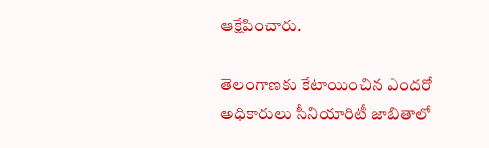ఆక్షేపించారు.

తెలంగాణకు కేటాయించిన ఎందరో అధికారులు సీనియారిటీ జాబితాలో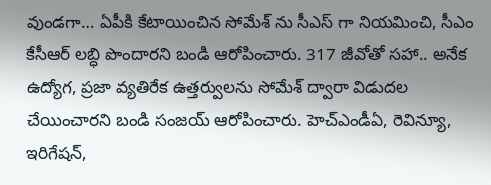వుండగా… ఏపీకి కేటాయించిన సోమేశ్ ను సీఎస్ గా నియమించి, సీఎం కేసీఆర్ లబ్ధి పొందారని బండి ఆరోపించారు. 317 జీవోతో సహా.. అనేక ఉద్యోగ, ప్రజా వ్యతిరేక ఉత్తర్వులను సోమేశ్ ద్వారా విడుదల చేయించారని బండి సంజయ్ ఆరోపించారు. హెచ్ఎండీఏ, రెవిన్యూ, ఇరిగేషన్,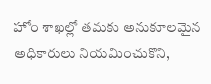హోం శాఖల్లో తమకు అనుకూలమైన అధికారులు నియమించుకొని,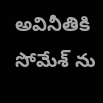అవినీతికి సోమేశ్ ను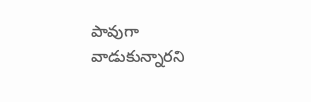పావుగా వాడుకున్నారని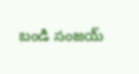బండి సంజయ్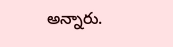అన్నారు.